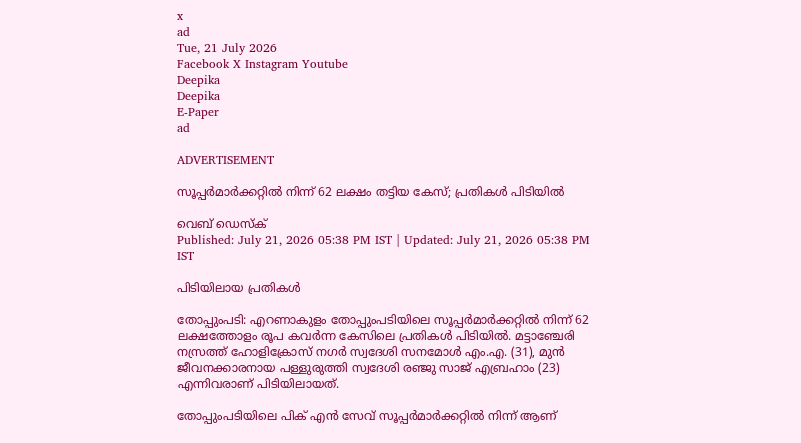x
ad
Tue, 21 July 2026
Facebook X Instagram Youtube
Deepika
Deepika
E-Paper
ad

ADVERTISEMENT

സൂപ്പർമാർക്കറ്റിൽ നിന്ന് 62 ലക്ഷം തട്ടിയ കേസ്; പ്രതികൾ പിടിയിൽ

വെബ് ഡെസ്ക്
Published: July 21, 2026 05:38 PM IST | Updated: July 21, 2026 05:38 PM IST

പിടിയിലായ പ്രതികൾ

തോപ്പുംപടി: എറണാകുളം തോപ്പുംപടിയിലെ സൂപ്പർമാർക്കറ്റിൽ നിന്ന് 62 ലക്ഷത്തോളം രൂപ കവർന്ന കേസിലെ പ്രതികൾ പിടിയിൽ. മട്ടാഞ്ചേരി നസ്രത്ത് ഹോളിക്രോസ് നഗർ സ്വദേശി സനമോൾ എം.എ. (31), മുൻ ജീവനക്കാരനായ പള്ളുരുത്തി സ്വദേശി രഞ്ജു സാജ് എബ്രഹാം (23) എന്നിവരാണ് പിടിയിലായത്.

തോപ്പുംപടിയിലെ പിക് എൻ സേവ് സൂപ്പർമാർക്കറ്റിൽ നിന്ന് ആണ്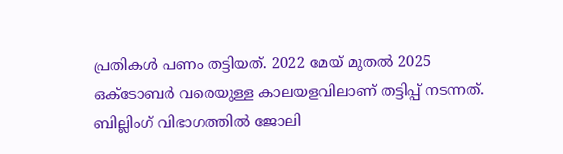പ്രതികൾ പണം തട്ടിയത്. 2022 മേയ് മുതൽ 2025 ഒക്ടോബർ വരെയുള്ള കാലയളവിലാണ് തട്ടിപ്പ് നടന്നത്. ബില്ലിംഗ് വിഭാഗത്തിൽ ജോലി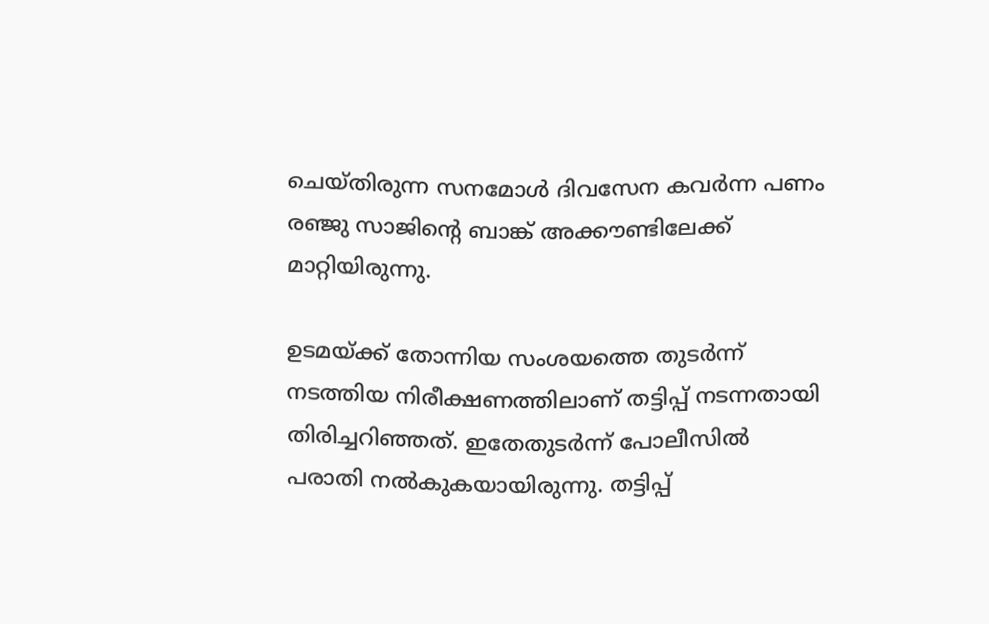ചെയ്തിരുന്ന സനമോൾ ദിവസേന കവർന്ന പണം രഞ്ജു സാജിന്‍റെ ബാങ്ക് അക്കൗണ്ടിലേക്ക് മാറ്റിയിരുന്നു.

ഉടമയ്ക്ക് തോന്നിയ സംശയത്തെ തുടർ‌ന്ന് നടത്തിയ നിരീക്ഷണത്തിലാണ് തട്ടിപ്പ് നടന്നതായി തിരിച്ചറിഞ്ഞത്. ഇതേതുടർന്ന് പോലീസിൽ പരാതി നൽകുക‍യായിരുന്നു. തട്ടിപ്പ്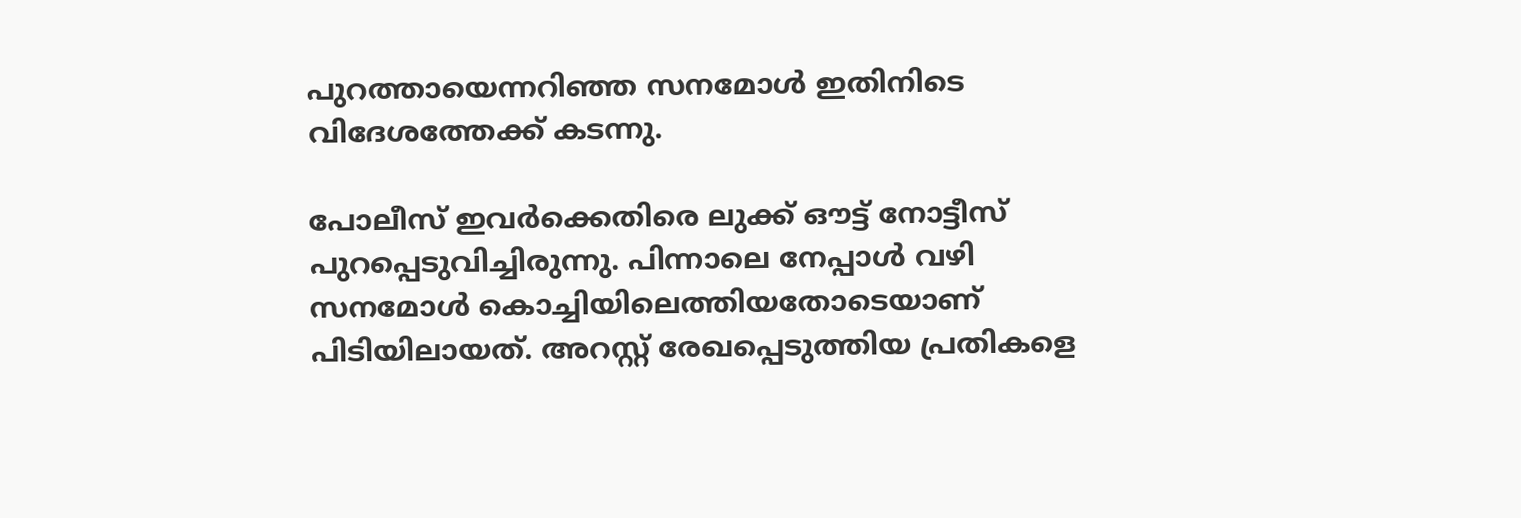പുറത്തായെന്നറിഞ്ഞ സനമോൾ ഇതിനിടെ വിദേശത്തേക്ക് കടന്നു.

പോലീസ് ഇവർക്കെതിരെ ലുക്ക് ഔട്ട് നോട്ടീസ് പുറപ്പെടുവിച്ചിരുന്നു. പിന്നാലെ നേപ്പാൾ വഴി സനമോൾ കൊച്ചിയിലെത്തിയതോടെയാണ് പിടിയിലായത്. അറസ്റ്റ് രേഖപ്പെടുത്തിയ പ്രതികളെ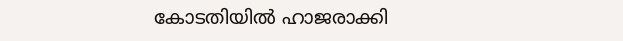കോടതിയിൽ ഹാജരാക്കി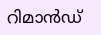റിമാൻഡ്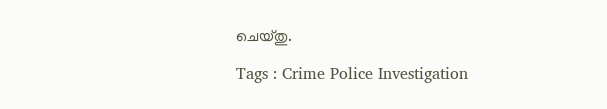ചെയ്തു.

Tags : Crime Police Investigation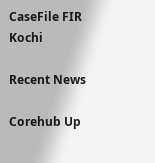CaseFile FIR Kochi

Recent News

Corehub Up